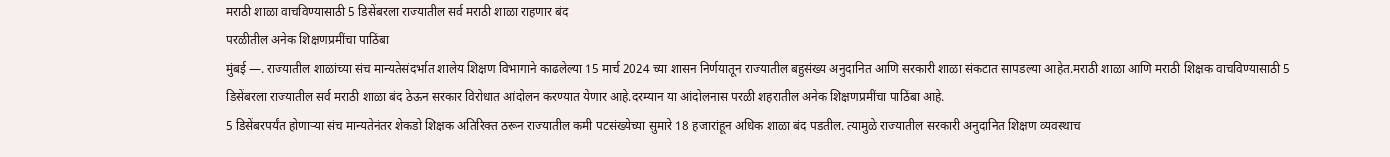मराठी शाळा वाचविण्यासाठी 5 डिसेंबरला राज्यातील सर्व मराठी शाळा राहणार बंद
परळीतील अनेक शिक्षणप्रमींचा पाठिंबा
मुंबई —. राज्यातील शाळांच्या संच मान्यतेसंदर्भात शालेय शिक्षण विभागाने काढलेल्या 15 मार्च 2024 च्या शासन निर्णयातून राज्यातील बहुसंख्य अनुदानित आणि सरकारी शाळा संकटात सापडल्या आहेत.मराठी शाळा आणि मराठी शिक्षक वाचविण्यासाठी 5 डिसेंबरला राज्यातील सर्व मराठी शाळा बंद ठेऊन सरकार विरोधात आंदोलन करण्यात येणार आहे.दरम्यान या आंदोलनास परळी शहरातील अनेक शिक्षणप्रमींचा पाठिंबा आहे.
5 डिसेंबरपर्यंत होणाऱ्या संच मान्यतेनंतर शेकडो शिक्षक अतिरिक्त ठरून राज्यातील कमी पटसंख्येच्या सुमारे 18 हजारांहून अधिक शाळा बंद पडतील. त्यामुळे राज्यातील सरकारी अनुदानित शिक्षण व्यवस्थाच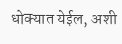धोक्यात येईल, अशी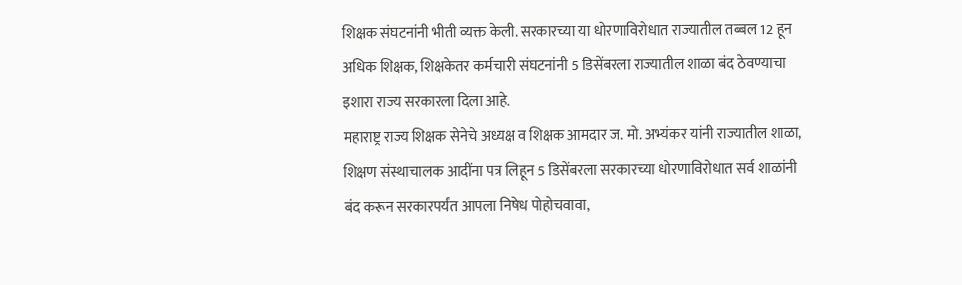शिक्षक संघटनांनी भीती व्यक्त केली. सरकारच्या या धोरणाविरोधात राज्यातील तब्बल 12 हून अधिक शिक्षक, शिक्षकेतर कर्मचारी संघटनांनी 5 डिसेंबरला राज्यातील शाळा बंद ठेवण्याचा इशारा राज्य सरकारला दिला आहे.
महाराष्ट्र राज्य शिक्षक सेनेचे अध्यक्ष व शिक्षक आमदार ज. मो. अभ्यंकर यांनी राज्यातील शाळा, शिक्षण संस्थाचालक आदींना पत्र लिहून 5 डिसेंबरला सरकारच्या धोरणाविरोधात सर्व शाळांनी बंद करून सरकारपर्यंत आपला निषेध पोहोचवावा,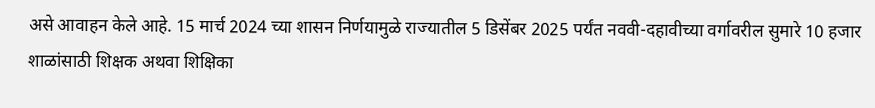असे आवाहन केले आहे. 15 मार्च 2024 च्या शासन निर्णयामुळे राज्यातील 5 डिसेंबर 2025 पर्यंत नववी-दहावीच्या वर्गावरील सुमारे 10 हजार शाळांसाठी शिक्षक अथवा शिक्षिका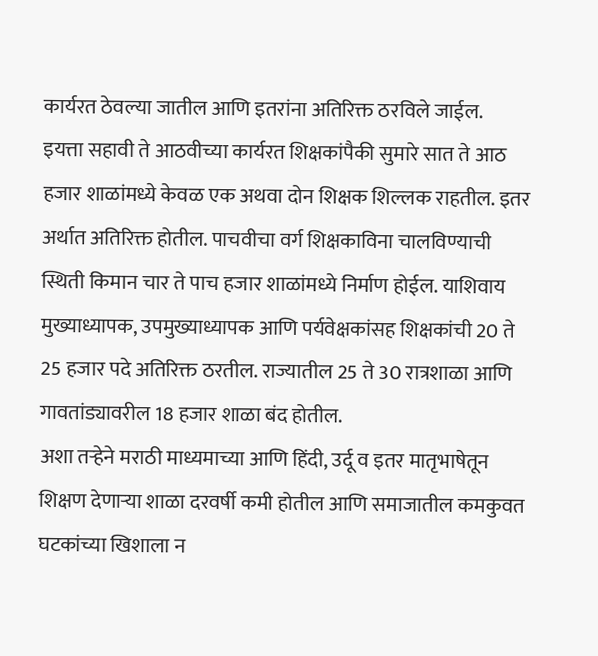कार्यरत ठेवल्या जातील आणि इतरांना अतिरिक्त ठरविले जाईल.
इयत्ता सहावी ते आठवीच्या कार्यरत शिक्षकांपैकी सुमारे सात ते आठ हजार शाळांमध्ये केवळ एक अथवा दोन शिक्षक शिल्लक राहतील. इतर अर्थात अतिरिक्त होतील. पाचवीचा वर्ग शिक्षकाविना चालविण्याची स्थिती किमान चार ते पाच हजार शाळांमध्ये निर्माण होईल. याशिवाय मुख्याध्यापक, उपमुख्याध्यापक आणि पर्यवेक्षकांसह शिक्षकांची 20 ते 25 हजार पदे अतिरिक्त ठरतील. राज्यातील 25 ते 30 रात्रशाळा आणि गावतांड्यावरील 18 हजार शाळा बंद होतील.
अशा तऱ्हेने मराठी माध्यमाच्या आणि हिंदी, उर्दू व इतर मातृभाषेतून शिक्षण देणाऱ्या शाळा दरवर्षी कमी होतील आणि समाजातील कमकुवत घटकांच्या खिशाला न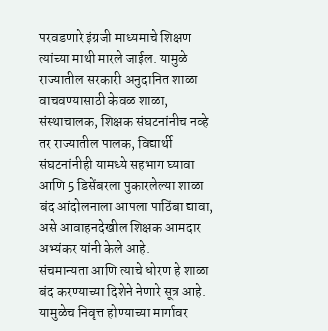परवडणारे इंग्रजी माध्यमाचे शिक्षण त्यांच्या माथी मारले जाईल. यामुळे राज्यातील सरकारी अनुदानित शाळा वाचवण्यासाठी केवळ शाळा, संस्थाचालक, शिक्षक संघटनांनीच नव्हे तर राज्यातील पालक, विद्यार्थी संघटनांनीही यामध्ये सहभाग घ्यावा आणि 5 डिसेंबरला पुकारलेल्या शाळा बंद आंदोलनाला आपला पाठिंबा द्यावा, असे आवाहनदेखील शिक्षक आमदार अभ्यंकर यांनी केले आहे.
संचमान्यता आणि त्याचे धोरण हे शाळा बंद करण्याच्या दिशेने नेणारे सूत्र आहे. यामुळेच निवृत्त होण्याच्या मार्गावर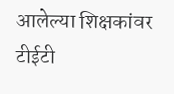आलेल्या शिक्षकांवर टीईटी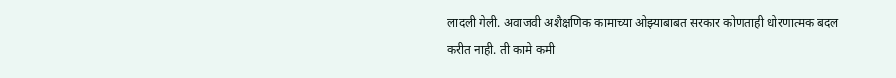लादली गेली. अवाजवी अशैक्षणिक कामाच्या ओझ्याबाबत सरकार कोणताही धोरणात्मक बदल करीत नाही. ती कामे कमी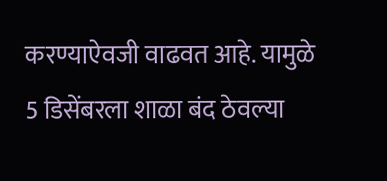करण्याऐवजी वाढवत आहे. यामुळे 5 डिसेंबरला शाळा बंद ठेवल्या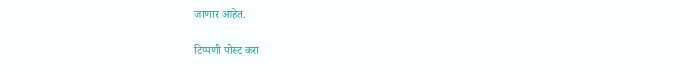जाणार आहेत.

टिप्पणी पोस्ट करा